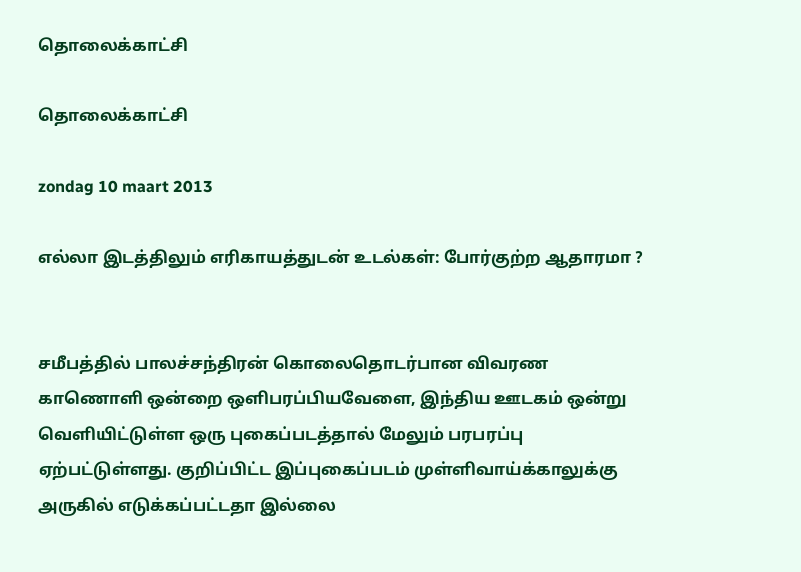தொலைக்காட்சி

தொலைக்காட்சி

zondag 10 maart 2013

எல்லா இடத்திலும் எரிகாயத்துடன் உடல்கள்: போர்குற்ற ஆதாரமா ?


சமீபத்தில் பாலச்சந்திரன் கொலைதொடர்பான விவரண காணொளி ஒன்றை ஒளிபரப்பியவேளை, இந்திய ஊடகம் ஒன்று வெளியிட்டுள்ள ஒரு புகைப்படத்தால் மேலும் பரபரப்பு ஏற்பட்டுள்ளது. குறிப்பிட்ட இப்புகைப்படம் முள்ளிவாய்க்காலுக்கு அருகில் எடுக்கப்பட்டதா இல்லை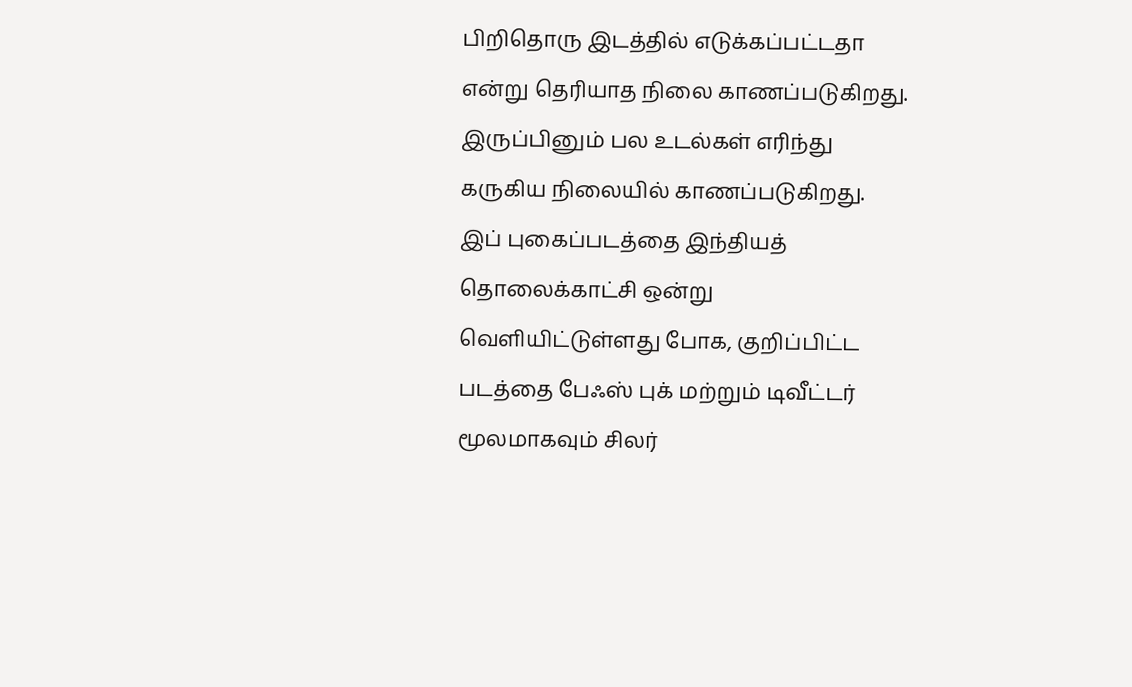பிறிதொரு இடத்தில் எடுக்கப்பட்டதா என்று தெரியாத நிலை காணப்படுகிறது. இருப்பினும் பல உடல்கள் எரிந்து கருகிய நிலையில் காணப்படுகிறது. இப் புகைப்படத்தை இந்தியத் தொலைக்காட்சி ஒன்று வெளியிட்டுள்ளது போக, குறிப்பிட்ட படத்தை பேஃஸ் புக் மற்றும் டிவீட்டர் மூலமாகவும் சிலர்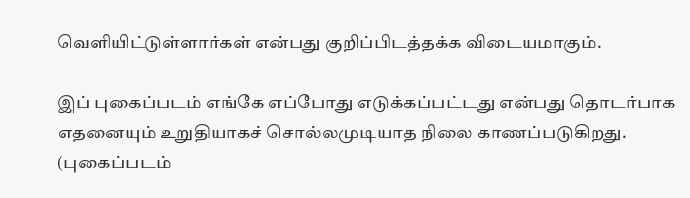வெளியிட்டுள்ளார்கள் என்பது குறிப்பிடத்தக்க விடையமாகும்.

இப் புகைப்படம் எங்கே எப்போது எடுக்கப்பட்டது என்பது தொடர்பாக எதனையும் உறுதியாகச் சொல்லமுடியாத நிலை காணப்படுகிறது. (புகைப்படம்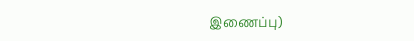இணைப்பு)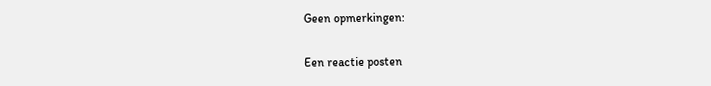Geen opmerkingen:

Een reactie posten